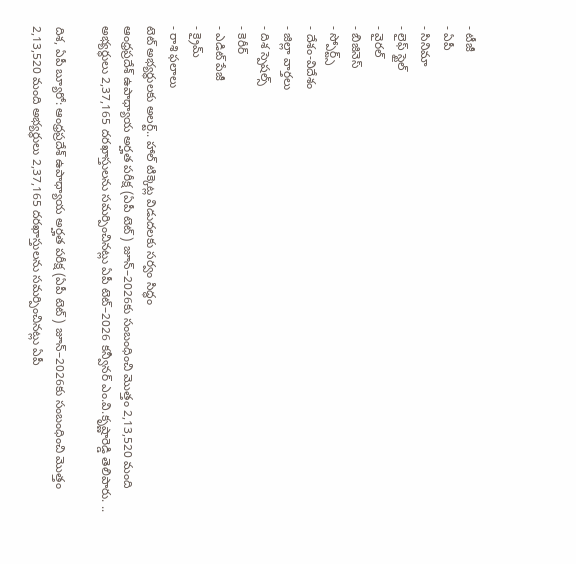- టీజీ
- ఏపీ
- సినిమా
- లైఫ్ స్టైల్
- వైరల్
- బిజినెస్
- స్పోర్ట్స్
- దేశం-విదేశం
- జిల్లా వార్తలు
- దిశ స్పెషల్స్
- కెరీర్
- ఎడిట్ పేజీ
- క్రైమ్
- రాశి ఫలాలు
టెట్ అభ్యర్థులకు అలర్ట్.. హాల్ టిక్కెట్ల విడుదలకు సర్వం సిద్ధం
ఆంధ్రప్రదేశ్ ఉపాధ్యాయ అర్హత పరీక్ష (ఏపీ టెట్) జూన్–2026కు సంబంధించి మొత్తం 2,13,520 మంది అభ్యర్థులు 2,37,165 దరఖాస్తులను సమర్పించినట్లు ఏపీ టెట్–2026 కన్వీనర్ ఎం.వి.కృష్ణారెడ్డి తెలిపారు. ..

దిశ, ఏపీ బ్యూరో: ఆంధ్రప్రదేశ్ ఉపాధ్యాయ అర్హత పరీక్ష (ఏపీ టెట్) జూన్–2026కు సంబంధించి మొత్తం 2,13,520 మంది అభ్యర్థులు 2,37,165 దరఖాస్తులను సమర్పించినట్లు ఏపీ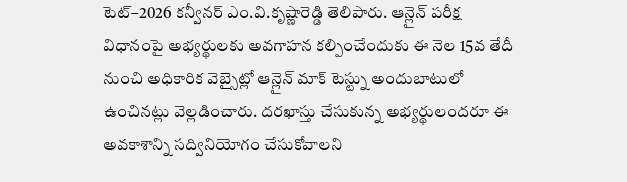టెట్–2026 కన్వీనర్ ఎం.వి.కృష్ణారెడ్డి తెలిపారు. ఆన్లైన్ పరీక్ష విధానంపై అభ్యర్థులకు అవగాహన కల్పించేందుకు ఈ నెల 15వ తేదీ నుంచి అధికారిక వెబ్సైట్లో ఆన్లైన్ మాక్ టెస్ట్ను అందుబాటులో ఉంచినట్లు వెల్లడించారు. దరఖాస్తు చేసుకున్న అభ్యర్థులందరూ ఈ అవకాశాన్ని సద్వినియోగం చేసుకోవాలని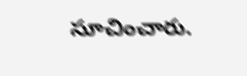సూచించారు.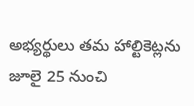అభ్యర్థులు తమ హాల్టికెట్లను జూలై 25 నుంచి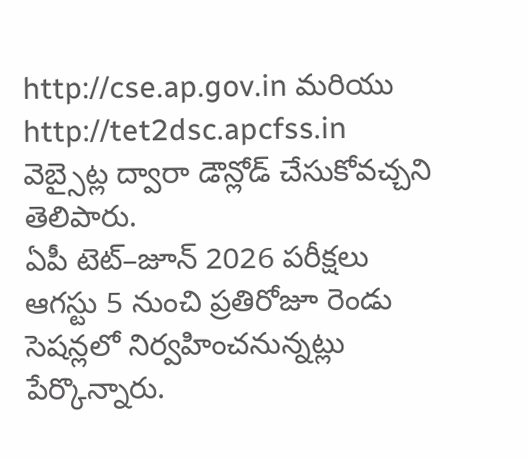http://cse.ap.gov.in మరియు http://tet2dsc.apcfss.in వెబ్సైట్ల ద్వారా డౌన్లోడ్ చేసుకోవచ్చని తెలిపారు.
ఏపీ టెట్–జూన్ 2026 పరీక్షలు ఆగస్టు 5 నుంచి ప్రతిరోజూ రెండు సెషన్లలో నిర్వహించనున్నట్లు పేర్కొన్నారు.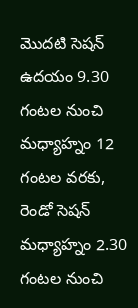మొదటి సెషన్ ఉదయం 9.30 గంటల నుంచి మధ్యాహ్నం 12 గంటల వరకు, రెండో సెషన్ మధ్యాహ్నం 2.30 గంటల నుంచి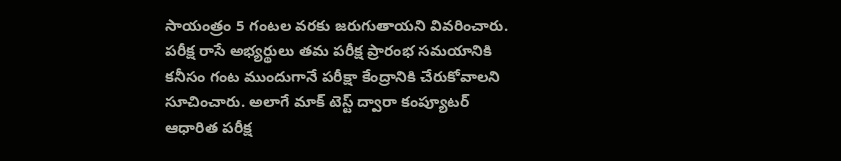సాయంత్రం 5 గంటల వరకు జరుగుతాయని వివరించారు. పరీక్ష రాసే అభ్యర్థులు తమ పరీక్ష ప్రారంభ సమయానికి కనీసం గంట ముందుగానే పరీక్షా కేంద్రానికి చేరుకోవాలని సూచించారు. అలాగే మాక్ టెస్ట్ ద్వారా కంప్యూటర్ ఆధారిత పరీక్ష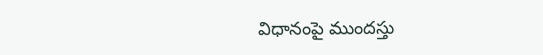విధానంపై ముందస్తు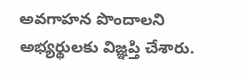అవగాహన పొందాలని అభ్యర్థులకు విజ్ఞప్తి చేశారు.